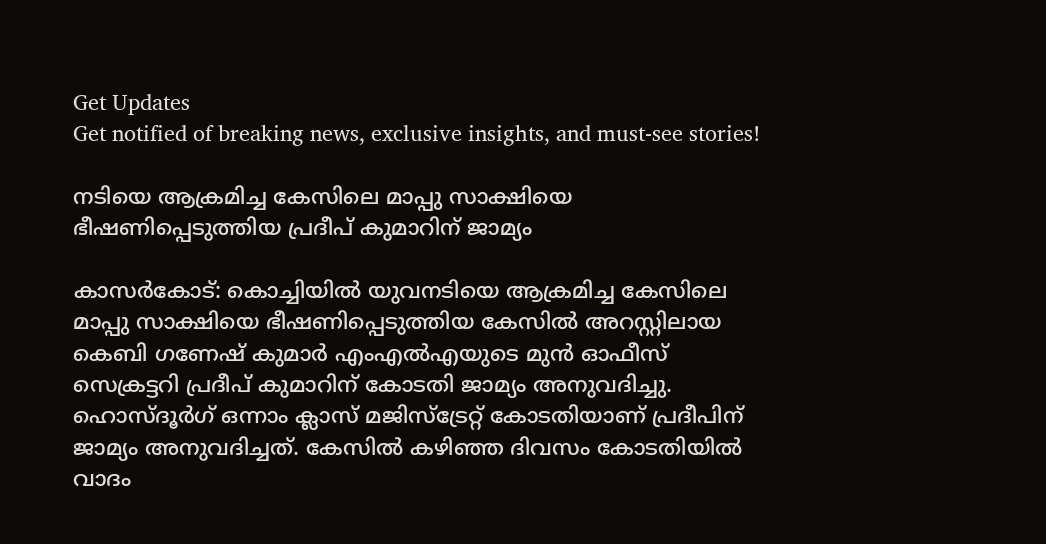Get Updates
Get notified of breaking news, exclusive insights, and must-see stories!

നടിയെ ആക്രമിച്ച കേസിലെ മാപ്പു സാക്ഷിയെ ഭീഷണിപ്പെടുത്തിയ പ്രദീപ് കുമാറിന് ജാമ്യം

കാസര്‍കോട്: കൊച്ചിയില്‍ യുവനടിയെ ആക്രമിച്ച കേസിലെ മാപ്പു സാക്ഷിയെ ഭീഷണിപ്പെടുത്തിയ കേസില്‍ അറസ്റ്റിലായ കെബി ഗണേഷ് കുമാര്‍ എംഎല്‍എയുടെ മുന്‍ ഓഫീസ് സെക്രട്ടറി പ്രദീപ് കുമാറിന് കോടതി ജാമ്യം അനുവദിച്ചു. ഹൊസ്ദൂര്‍ഗ് ഒന്നാം ക്ലാസ് മജിസ്ട്രേറ്റ് കോടതിയാണ് പ്രദീപിന് ജാമ്യം അനുവദിച്ചത്. കേസില്‍ കഴിഞ്ഞ ദിവസം കോടതിയില്‍ വാദം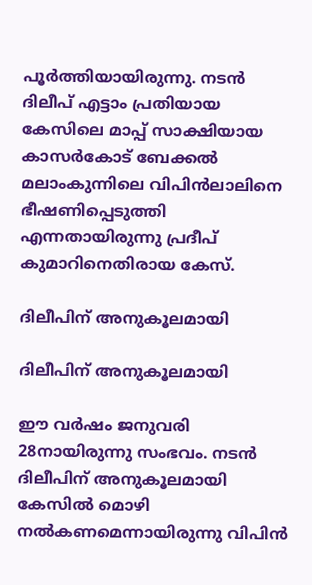പൂര്‍ത്തിയായിരുന്നു. നടന്‍ ദിലീപ് എട്ടാം പ്രതിയായ കേസിലെ മാപ്പ് സാക്ഷിയായ കാസര്‍കോട് ബേക്കല്‍ മലാംകുന്നിലെ വിപിന്‍ലാലിനെ ഭീഷണിപ്പെടുത്തി എന്നതായിരുന്നു പ്രദീപ് കുമാറിനെതിരായ കേസ്.

ദിലീപിന് അനുകൂലമായി

ദിലീപിന് അനുകൂലമായി

ഈ വർഷം ജനുവരി 28നായിരുന്നു സംഭവം. നടന്‍ ദിലീപിന് അനുകൂലമായി കേസിൽ മൊഴി നൽകണമെന്നായിരുന്നു വിപിൻ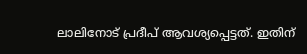ലാലിനോട് പ്രദീപ് ആവശ്യപ്പെട്ടത്. ഇതിന്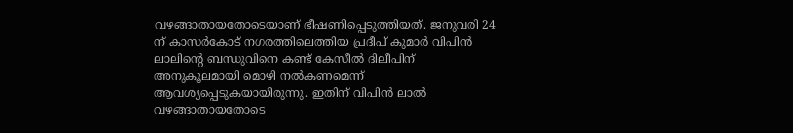വഴങ്ങാതായതോടെയാണ് ഭീഷണിപ്പെടുത്തിയത്. ജനുവരി 24 ന് കാസർകോട് നഗരത്തിലെത്തിയ പ്രദീപ് കുമാർ വിപിൻ ലാലിന്‍റെ ബന്ധുവിനെ കണ്ട് കേസീല്‍ ദിലീപിന് അനുകൂലമായി മൊഴി നൽകണമെന്ന് ആവശ്യപ്പെടുകയായിരുന്നു. ഇതിന് വിപിന്‍ ലാല്‍ വഴങ്ങാതായതോടെ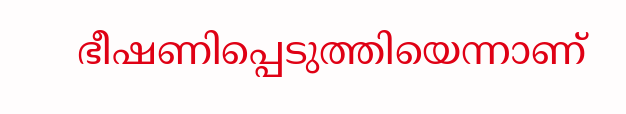ഭീഷണിപ്പെടുത്തിയെന്നാണ്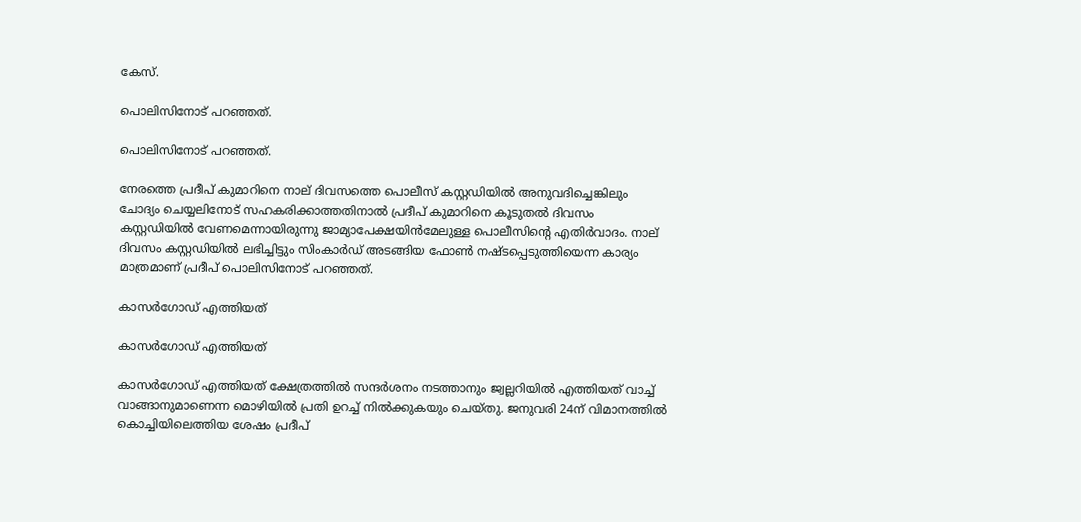കേസ്.

പൊലിസിനോട് പറഞ്ഞത്.

പൊലിസിനോട് പറഞ്ഞത്.

നേരത്തെ പ്രദീപ് കുമാറിനെ നാല് ദിവസത്തെ പൊലീസ് കസ്റ്റഡിയില്‍ അനുവദിച്ചെങ്കിലും ചോദ്യം ചെയ്യലിനോട് സഹകരിക്കാത്തതിനാല്‍ പ്രദീപ് കുമാറിനെ കൂടുതല്‍ ദിവസം കസ്റ്റഡിയില്‍ വേണമെന്നായിരുന്നു ജാമ്യാപേക്ഷയിന്‍മേലുള്ള പൊലീസിന്‍റെ എതിര്‍വാദം. നാല് ദിവസം കസ്റ്റഡിയില്‍ ലഭിച്ചിട്ടും സിംകാര്‍ഡ് അടങ്ങിയ ഫോണ്‍ നഷ്ടപ്പെടുത്തിയെന്ന കാര്യം മാത്രമാണ് പ്രദീപ് പൊലിസിനോട് പറഞ്ഞത്.

കാസര്‍ഗോഡ് എത്തിയത്

കാസര്‍ഗോഡ് എത്തിയത്

കാസര്‍ഗോഡ് എത്തിയത് ക്ഷേത്രത്തില്‍ സന്ദര്‍ശനം നടത്താനും ജ്വല്ലറിയില്‍ എത്തിയത് വാച്ച് വാങ്ങാനുമാണെന്ന മൊഴിയില്‍ പ്രതി ഉറച്ച് നില്‍ക്കുകയും ചെയ്തു. ജനുവരി 24ന് വിമാനത്തില്‍ കൊച്ചിയിലെത്തിയ ശേഷം പ്രദീപ്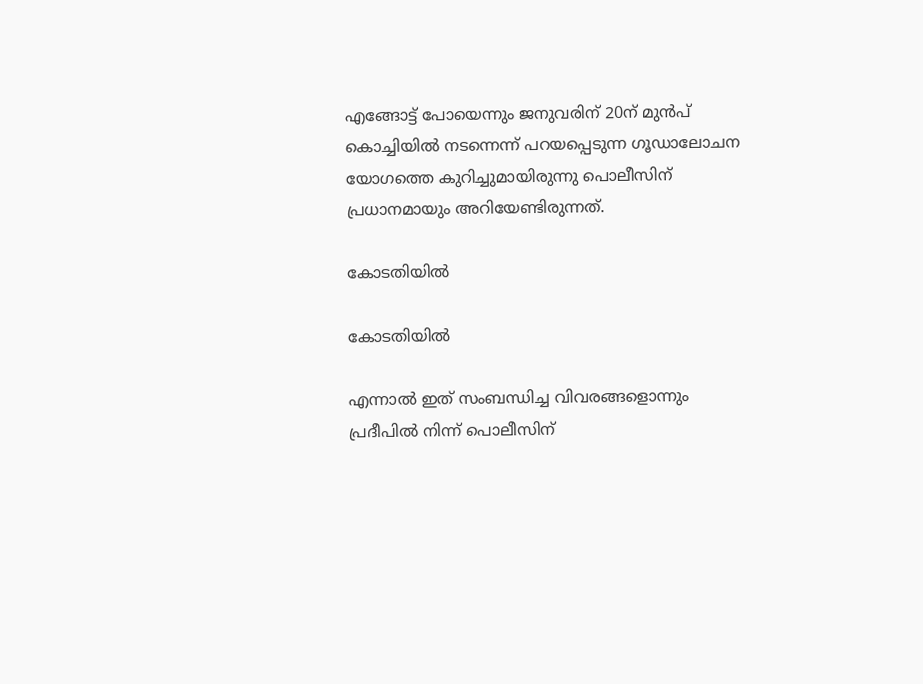എങ്ങോട്ട് പോയെന്നും ജനുവരിന് 20ന് മുന്‍പ് കൊച്ചിയില്‍ നടന്നെന്ന് പറയപ്പെടുന്ന ഗൂഡാലോചന യോഗത്തെ കുറിച്ചുമായിരുന്നു പൊലീസിന് പ്രധാനമായും അറിയേണ്ടിരുന്നത്.

കോടതിയില്‍

കോടതിയില്‍

എന്നാല്‍ ഇത് സംബന്ധിച്ച വിവരങ്ങളൊന്നും പ്രദീപില്‍ നിന്ന് പൊലീസിന്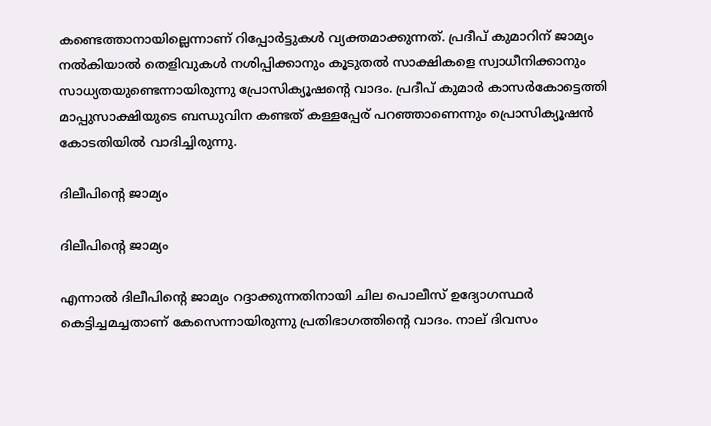കണ്ടെത്താനായില്ലെന്നാണ് റിപ്പോര്‍ട്ടുകള്‍ വ്യക്തമാക്കുന്നത്. പ്രദീപ് കുമാറിന് ജാമ്യം നൽകിയാൽ തെളിവുകൾ നശിപ്പിക്കാനും കൂടുതൽ സാക്ഷികളെ സ്വാധീനിക്കാനും സാധ്യതയുണ്ടെന്നായിരുന്നു പ്രോസിക്യൂഷന്‍റെ വാദം. പ്രദീപ് കുമാർ കാസർകോട്ടെത്തി മാപ്പുസാക്ഷിയുടെ ബന്ധുവിന കണ്ടത് കള്ളപ്പേര് പറഞ്ഞാണെന്നും പ്രൊസിക്യൂഷൻ കോടതിയില്‍ വാദിച്ചിരുന്നു.

ദിലീപിന്‍റെ ജാമ്യം

ദിലീപിന്‍റെ ജാമ്യം

എന്നാല്‍ ദിലീപിന്‍റെ ജാമ്യം റദ്ദാക്കുന്നതിനായി ചില പൊലീസ് ഉദ്യോഗസ്ഥർ കെട്ടിച്ചമച്ചതാണ് കേസെന്നായിരുന്നു പ്രതിഭാഗത്തിന്‍റെ വാദം. നാല് ദിവസം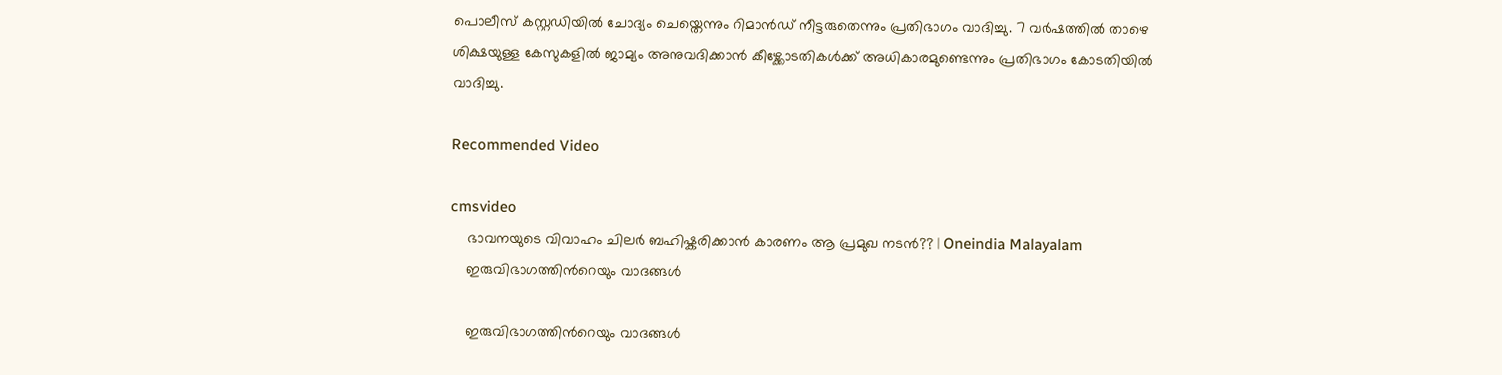പൊലീസ് കസ്റ്റഡിയിൽ ചോദ്യം ചെയ്തെന്നും റിമാൻഡ് നീട്ടരുതെന്നും പ്രതിഭാഗം വാദിച്ചു. 7 വർഷത്തിൽ താഴെ ശിക്ഷയുള്ള കേസുകളിൽ ജാമ്യം അനുവദിക്കാൻ കീഴ്ക്കോടതികൾക്ക് അധികാരമുണ്ടെന്നും പ്രതിഭാഗം കോടതിയില്‍ വാദിച്ചു.

Recommended Video

cmsvideo
    ഭാവനയുടെ വിവാഹം ചിലർ ബഹിഷ്കരിക്കാൻ കാരണം ആ പ്രമുഖ നടൻ?? | Oneindia Malayalam
    ഇരുവിഭാഗത്തിന്‍റെയും വാദങ്ങള്‍

    ഇരുവിഭാഗത്തിന്‍റെയും വാദങ്ങള്‍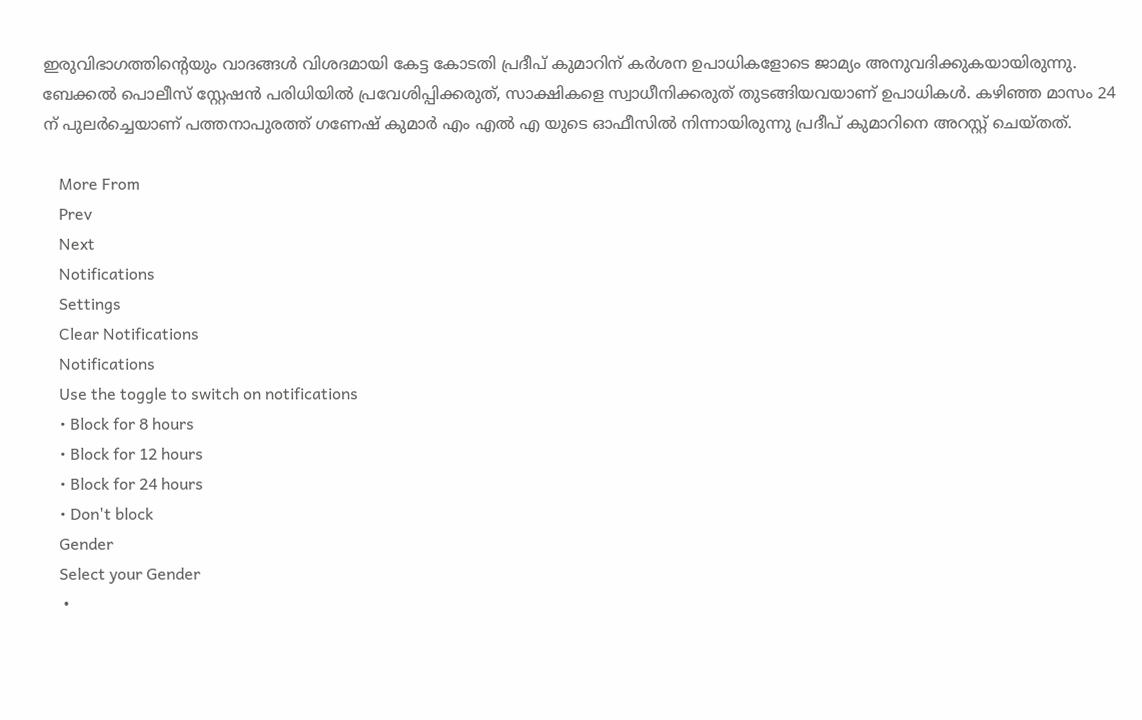ഇരുവിഭാഗത്തിന്‍റെയും വാദങ്ങള്‍ വിശദമായി കേട്ട കോടതി പ്രദീപ് കുമാറിന് കര്‍ശന ഉപാധികളോടെ ജാമ്യം അനുവദിക്കുകയായിരുന്നു. ബേക്കൽ പൊലീസ് സ്റ്റേഷൻ പരിധിയിൽ പ്രവേശിപ്പിക്കരുത്, സാക്ഷികളെ സ്വാധീനിക്കരുത് തുടങ്ങിയവയാണ് ഉപാധികള്‍. കഴിഞ്ഞ മാസം 24 ന് പുലർച്ചെയാണ് പത്തനാപുരത്ത് ഗണേഷ് കുമാർ എം എൽ എ യുടെ ഓഫീസിൽ നിന്നായിരുന്നു പ്രദീപ് കുമാറിനെ അറസ്റ്റ് ചെയ്തത്.

    More From
    Prev
    Next
    Notifications
    Settings
    Clear Notifications
    Notifications
    Use the toggle to switch on notifications
    • Block for 8 hours
    • Block for 12 hours
    • Block for 24 hours
    • Don't block
    Gender
    Select your Gender
    •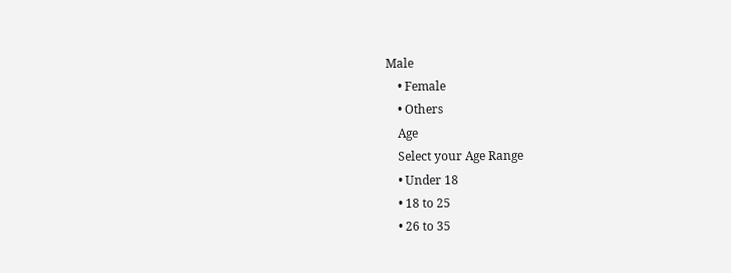Male
    • Female
    • Others
    Age
    Select your Age Range
    • Under 18
    • 18 to 25
    • 26 to 35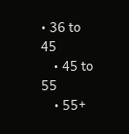• 36 to 45
    • 45 to 55
    • 55+